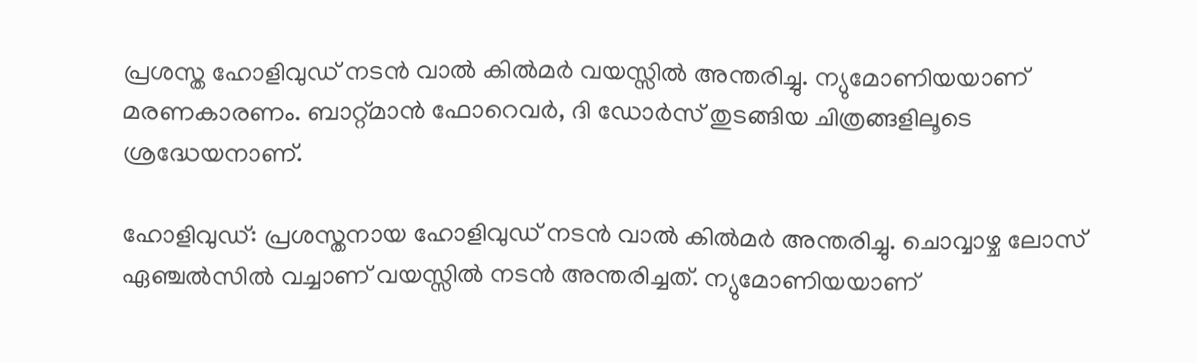പ്രശസ്ത ഹോളിവുഡ് നടൻ വാൽ കിൽമർ വയസ്സിൽ അന്തരിച്ചു. ന്യുമോണിയയാണ് മരണകാരണം. ബാറ്റ്മാൻ ഫോറെവർ, ദി ഡോർസ് തുടങ്ങിയ ചിത്രങ്ങളിലൂടെ ശ്രദ്ധേയനാണ്.

ഹോളിവുഡ്: പ്രശസ്തനായ ഹോളിവുഡ് നടൻ വാൽ കിൽമർ അന്തരിച്ചു. ചൊവ്വാഴ്ച ലോസ് ഏഞ്ചൽസില്‍ വച്ചാണ് വയസ്സിൽ നടന്‍ അന്തരിച്ചത്. ന്യുമോണിയയാണ്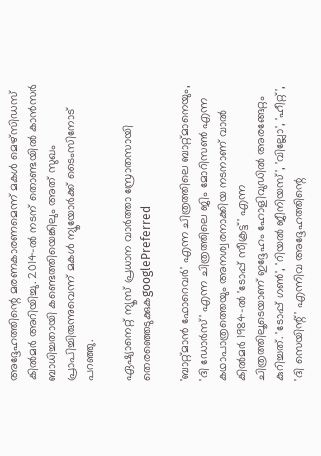അദ്ദേഹത്തിന്റെ മരണകാരണമെന്ന് മകൾ മെഴ്‌സിഡസ് കിൽമർ അറിയിച്ചു. 2014-ൽ നടന് തൊണ്ടയിൽ കാൻസർ ബാധിച്ചതായി കണ്ടെത്തിയെങ്കിലും അത് സുഖം പ്രാപിച്ചിരുന്നുവെന്ന് മകള്‍ ന്യൂയോർക്ക് ടൈംസിനോട് പറഞ്ഞു.

ഏഷ്യാനെറ്റ് ന്യൂസ് പ്രധാന വാർത്താ സ്രോതസായി തെരഞ്ഞെടുക്കുകgooglePreferred

'ബാറ്റ്മാൻ ഫോറെവർ' എന്ന ചിത്രത്തിലെ ബാറ്റ്മാനെയും, 'ദി ഡോർസ്' എന്ന ചിത്രത്തിലെ ജിം മോറിസൺ എന്ന കഥാപാത്രത്തെയും അനശ്വരനാക്കിയ നടനാണ് വാൽ കിൽമർ 1984-ൽ 'ടോപ്പ് സീക്രട്ട്' എന്ന ചിത്രത്തിലൂടെയാണ് ഇദ്ദേഹം ഹോളിവുഡില്‍ അരങ്ങേറ്റം കുറിച്ചത്. 'ടോപ്പ് ഗൺ', 'റിയൽ ജീനിയസ്', 'വില്ലോ', 'ഹീറ്റ്', 'ദി സെയിന്റ്' എന്നിവ അദ്ദേഹത്തിന്റെ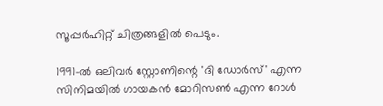സൂപ്പർഹിറ്റ് ചിത്രങ്ങളില്‍ പെടും.

1991-ൽ ഒലിവർ സ്റ്റോണിന്റെ 'ദി ഡോർസ്' എന്ന സിനിമയിൽ ഗായകൻ മോറിസൺ എന്ന റോള്‍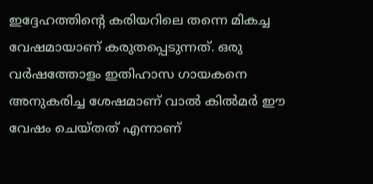ഇദ്ദേഹത്തിന്‍റെ കരിയറിലെ തന്നെ മികച്ച വേഷമായാണ് കരുതപ്പെടുന്നത്. ഒരു വർഷത്തോളം ഇതിഹാസ ഗായകനെ അനുകരിച്ച ശേഷമാണ് വാൽ കിൽമർ ഈ വേഷം ചെയ്തത് എന്നാണ്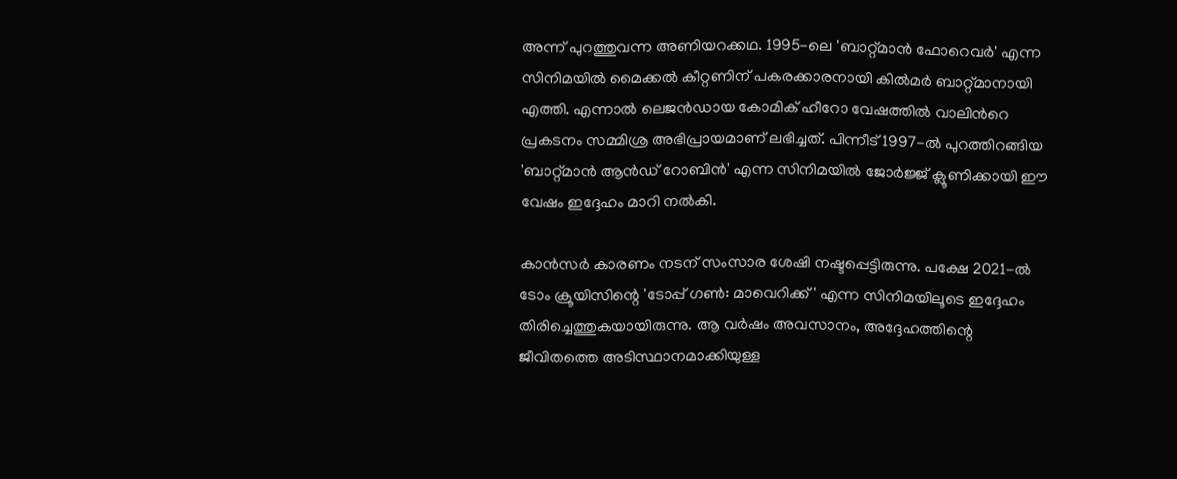അന്ന് പുറത്തുവന്ന അണിയറക്കഥ. 1995-ലെ 'ബാറ്റ്മാൻ ഫോറെവർ' എന്ന സിനിമയിൽ മൈക്കൽ കീറ്റണിന് പകരക്കാരനായി കിൽമർ ബാറ്റ്മാനായി എത്തി. എന്നാല്‍ ലെജന്‍ഡായ കോമിക് ഹീറോ വേഷത്തില്‍ വാലിന്‍റെ പ്രകടനം സമ്മിശ്ര അഭിപ്രായമാണ് ലഭിച്ചത്. പിന്നീട് 1997-ൽ പുറത്തിറങ്ങിയ 'ബാറ്റ്മാൻ ആൻഡ് റോബിൻ' എന്ന സിനിമയിൽ ജോർജ്ജ് ക്ലൂണിക്കായി ഈ വേഷം ഇദ്ദേഹം മാറി നല്‍കി.

കാൻസർ കാരണം നടന് സംസാര ശേഷി നഷ്ടപ്പെട്ടിരുന്നു. പക്ഷേ 2021-ൽ ടോം ക്രൂയിസിന്റെ 'ടോപ്പ് ഗൺ: മാവെറിക്ക്' എന്ന സിനിമയിലൂടെ ഇദ്ദേഹം തിരിച്ചെത്തുകയായിരുന്നു. ആ വർഷം അവസാനം, അദ്ദേഹത്തിന്റെ ജീവിതത്തെ അടിസ്ഥാനമാക്കിയുള്ള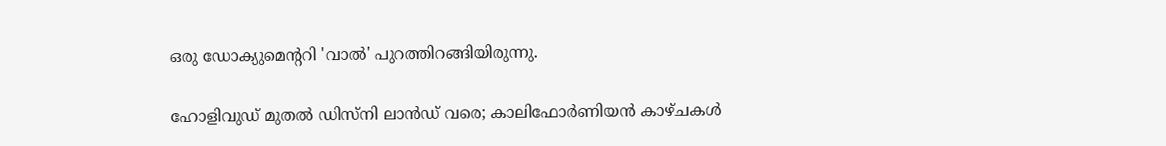ഒരു ഡോക്യുമെന്ററി 'വാൽ' പുറത്തിറങ്ങിയിരുന്നു.

ഹോളിവുഡ് മുതൽ ഡിസ്നി ലാൻഡ് വരെ; കാലിഫോർണിയൻ കാഴ്ചകൾ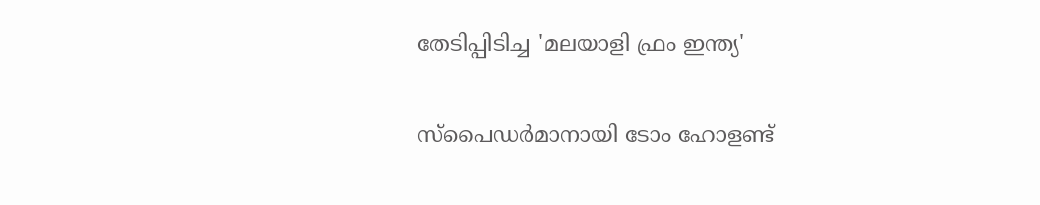തേടിപ്പിടിച്ച 'മലയാളി ഫ്രം ഇന്ത്യ'

സ്പൈഡർമാനായി ടോം ഹോളണ്ട്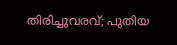തിരിച്ചുവരവ്; പുതിയ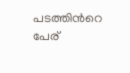പടത്തിന്‍റെ പേര്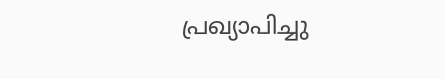പ്രഖ്യാപിച്ചു